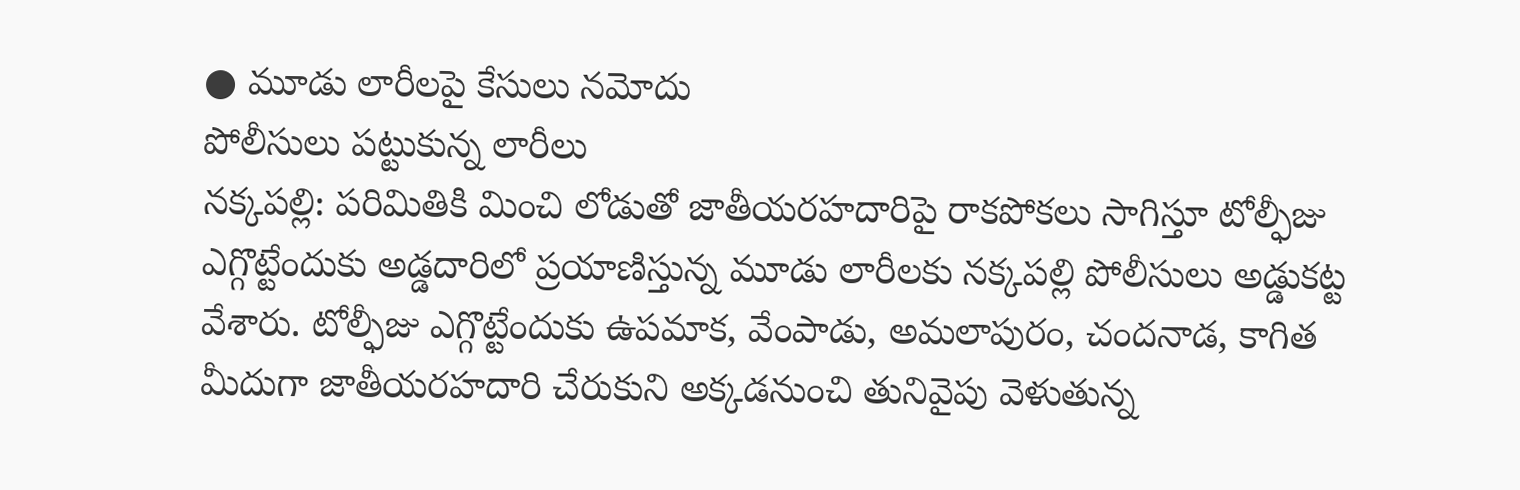● మూడు లారీలపై కేసులు నమోదు
పోలీసులు పట్టుకున్న లారీలు
నక్కపల్లి: పరిమితికి మించి లోడుతో జాతీయరహదారిపై రాకపోకలు సాగిస్తూ టోల్ఫీజు ఎగ్గొట్టేందుకు అడ్డదారిలో ప్రయాణిస్తున్న మూడు లారీలకు నక్కపల్లి పోలీసులు అడ్డుకట్ట వేశారు. టోల్ఫీజు ఎగ్గొట్టేందుకు ఉపమాక, వేంపాడు, అమలాపురం, చందనాడ, కాగిత మీదుగా జాతీయరహదారి చేరుకుని అక్కడనుంచి తునివైపు వెళుతున్న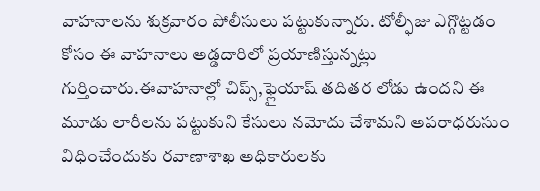వాహనాలను శుక్రవారం పోలీసులు పట్టుకున్నారు. టోల్ఫీజు ఎగ్గొట్టడం కోసం ఈ వాహనాలు అడ్డదారిలో ప్రయాణిస్తున్నట్లు గుర్తించారు.ఈవాహనాల్లో చిప్స్,ఫ్లైయాష్ తదితర లోడు ఉందని ఈ మూడు లారీలను పట్టుకుని కేసులు నమోదు చేశామని అపరాధరుసుం విధించేందుకు రవాణాశాఖ అధికారులకు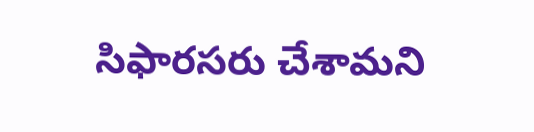సిఫారసరు చేశామని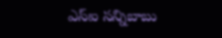ఎస్ఐ సన్నిబాబు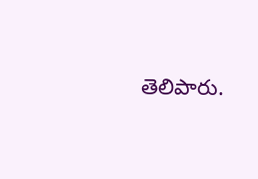తెలిపారు.